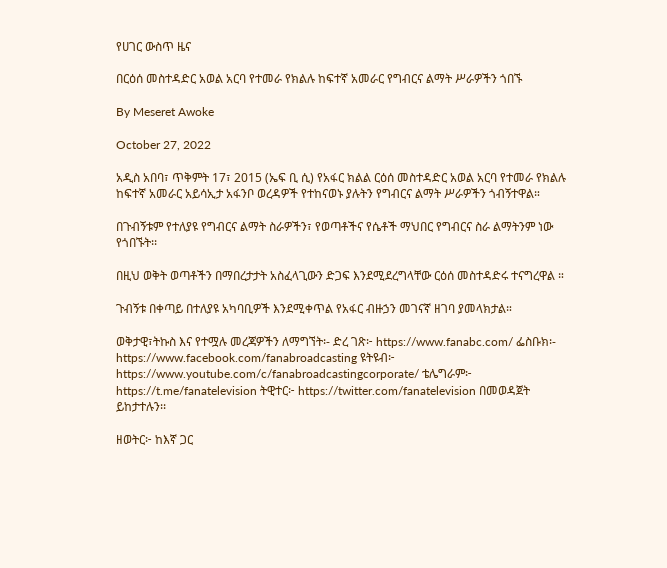የሀገር ውስጥ ዜና

በርዕሰ መስተዳድር አወል አርባ የተመራ የክልሉ ከፍተኛ አመራር የግብርና ልማት ሥራዎችን ጎበኙ

By Meseret Awoke

October 27, 2022

አዲስ አበባ፣ ጥቅምት 17፣ 2015 (ኤፍ ቢ ሲ) የአፋር ክልል ርዕሰ መስተዳድር አወል አርባ የተመራ የክልሉ ከፍተኛ አመራር አይሳኢታ አፋንቦ ወረዳዎች የተከናወኑ ያሉትን የግብርና ልማት ሥራዎችን ጎብኝተዋል።

በጉብኝቱም የተለያዩ የግብርና ልማት ስራዎችን፣ የወጣቶችና የሴቶች ማህበር የግብርና ስራ ልማትንም ነው የጎበኙት፡፡

በዚህ ወቅት ወጣቶችን በማበረታታት አስፈላጊውን ድጋፍ እንደሚደረግላቸው ርዕሰ መስተዳድሩ ተናግረዋል ።

ጉብኝቱ በቀጣይ በተለያዩ አካባቢዎች እንደሚቀጥል የአፋር ብዙኃን መገናኛ ዘገባ ያመላክታል።

ወቅታዊ፣ትኩስ እና የተሟሉ መረጃዎችን ለማግኘት፡- ድረ ገጽ፦ https://www.fanabc.com/ ፌስቡክ፡- https://www.facebook.com/fanabroadcasting ዩትዩብ፦ https://www.youtube.com/c/fanabroadcastingcorporate/ ቴሌግራም፦ https://t.me/fanatelevision ትዊተር፦ https://twitter.com/fanatelevision በመወዳጀት ይከታተሉን፡፡

ዘወትር፦ ከእኛ ጋር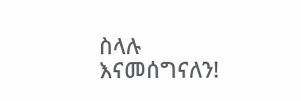ስላሉ እናመሰግናለን!